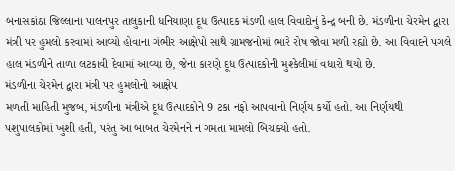બનાસકાંઠા જિલ્લાના પાલનપુર તાલુકાની ધનિયાણા દૂધ ઉત્પાદક મંડળી હાલ વિવાદોનું કેન્દ્ર બની છે. મંડળીના ચેરમેન દ્વારા મંત્રી પર હુમલો કરવામાં આવ્યો હોવાના ગંભીર આક્ષેપો સાથે ગ્રામજનોમાં ભારે રોષ જોવા મળી રહ્યો છે. આ વિવાદને પગલે હાલ મંડળીને તાળા લટકાવી દેવામાં આવ્યા છે, જેના કારણે દૂધ ઉત્પાદકોની મુશ્કેલીમાં વધારો થયો છે.
મંડળીના ચેરમેન દ્વારા મંત્રી પર હુમલોનો આક્ષેપ
મળતી માહિતી મુજબ, મંડળીના મંત્રીએ દૂધ ઉત્પાદકોને 9 ટકા નફો આપવાનો નિર્ણય કર્યો હતો. આ નિર્ણયથી પશુપાલકોમાં ખુશી હતી, પરંતુ આ બાબત ચેરમેનને ન ગમતા મામલો બિચક્યો હતો.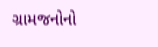ગ્રામજનોનો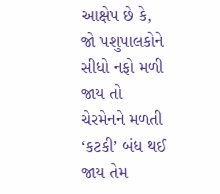આક્ષેપ છે કે, જો પશુપાલકોને સીધો નફો મળી જાય તો ચેરમેનને મળતી ‘કટકી’ બંધ થઈ જાય તેમ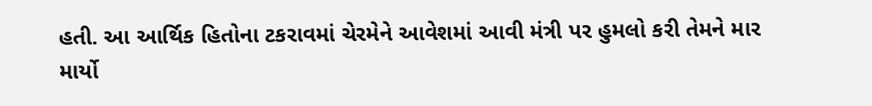હતી. આ આર્થિક હિતોના ટકરાવમાં ચેરમેને આવેશમાં આવી મંત્રી પર હુમલો કરી તેમને માર માર્યો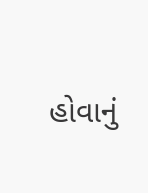હોવાનું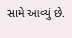સામે આવ્યું છે.